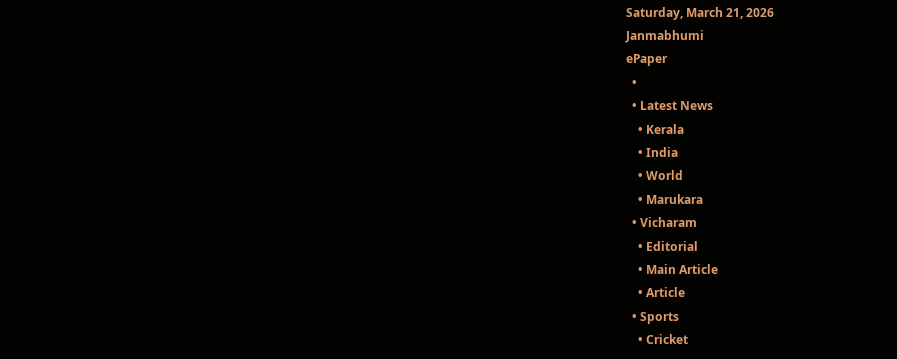Saturday, March 21, 2026
Janmabhumi
ePaper
  •
  • Latest News
    • Kerala
    • India
    • World
    • Marukara
  • Vicharam
    • Editorial
    • Main Article
    • Article
  • Sports
    • Cricket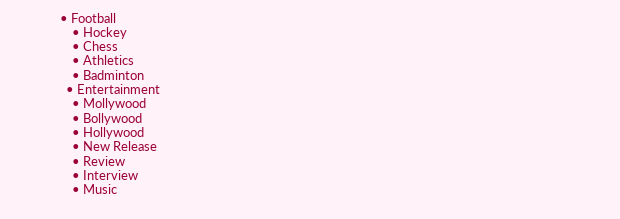• Football
    • Hockey
    • Chess
    • Athletics
    • Badminton
  • Entertainment
    • Mollywood
    • Bollywood
    • Hollywood
    • New Release
    • Review
    • Interview
    • Music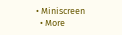• Miniscreen
  • More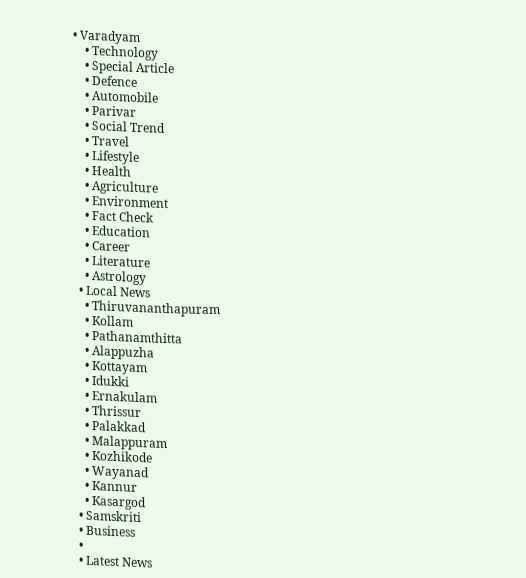• Varadyam
    • Technology
    • Special Article
    • Defence
    • Automobile
    • Parivar
    • Social Trend
    • Travel
    • Lifestyle
    • Health
    • Agriculture
    • Environment
    • Fact Check
    • Education
    • Career
    • Literature
    • Astrology
  • Local News
    • Thiruvananthapuram
    • Kollam
    • Pathanamthitta
    • Alappuzha
    • Kottayam
    • Idukki
    • Ernakulam
    • Thrissur
    • Palakkad
    • Malappuram
    • Kozhikode
    • Wayanad
    • Kannur
    • Kasargod
  • Samskriti
  • Business
  •
  • Latest News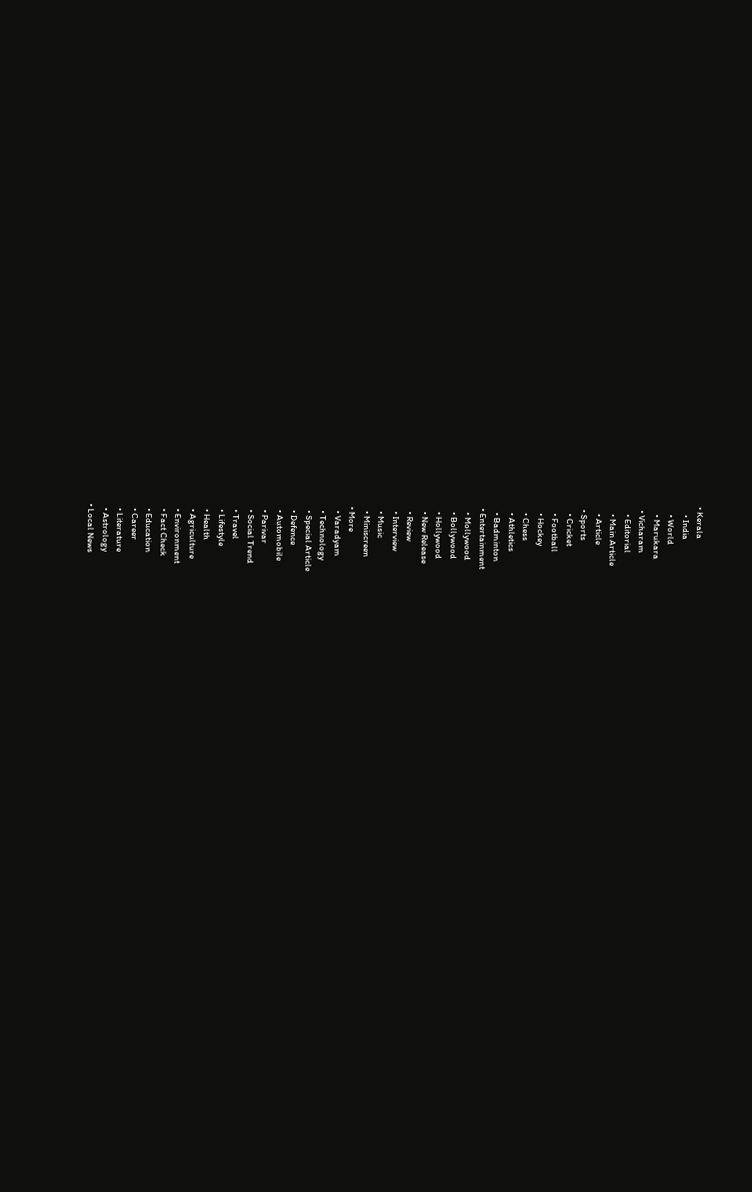• Kerala
    • India
    • World
    • Marukara
  • Vicharam
    • Editorial
    • Main Article
    • Article
  • Sports
    • Cricket
    • Football
    • Hockey
    • Chess
    • Athletics
    • Badminton
  • Entertainment
    • Mollywood
    • Bollywood
    • Hollywood
    • New Release
    • Review
    • Interview
    • Music
    • Miniscreen
  • More
    • Varadyam
    • Technology
    • Special Article
    • Defence
    • Automobile
    • Parivar
    • Social Trend
    • Travel
    • Lifestyle
    • Health
    • Agriculture
    • Environment
    • Fact Check
    • Education
    • Career
    • Literature
    • Astrology
  • Local News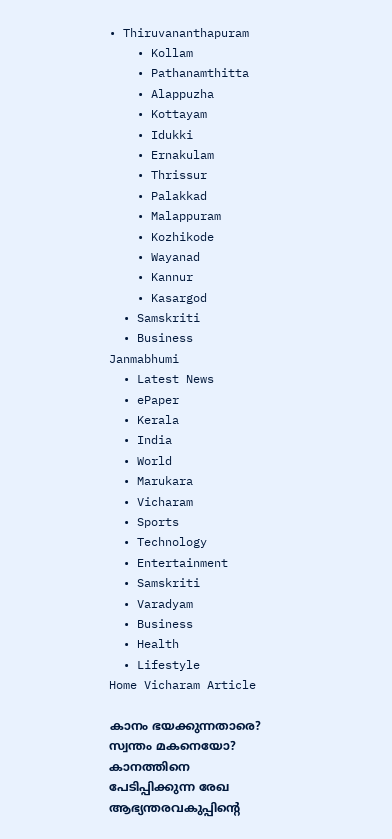• Thiruvananthapuram
    • Kollam
    • Pathanamthitta
    • Alappuzha
    • Kottayam
    • Idukki
    • Ernakulam
    • Thrissur
    • Palakkad
    • Malappuram
    • Kozhikode
    • Wayanad
    • Kannur
    • Kasargod
  • Samskriti
  • Business
Janmabhumi
  • Latest News
  • ePaper
  • Kerala
  • India
  • World
  • Marukara
  • Vicharam
  • Sports
  • Technology
  • Entertainment
  • Samskriti
  • Varadyam
  • Business
  • Health
  • Lifestyle
Home Vicharam Article

കാനം ഭയക്കുന്നതാരെ? സ്വന്തം മകനെയോ? കാനത്തിനെ പേടിപ്പിക്കുന്ന രേഖ ആഭ്യന്തരവകുപ്പിന്റെ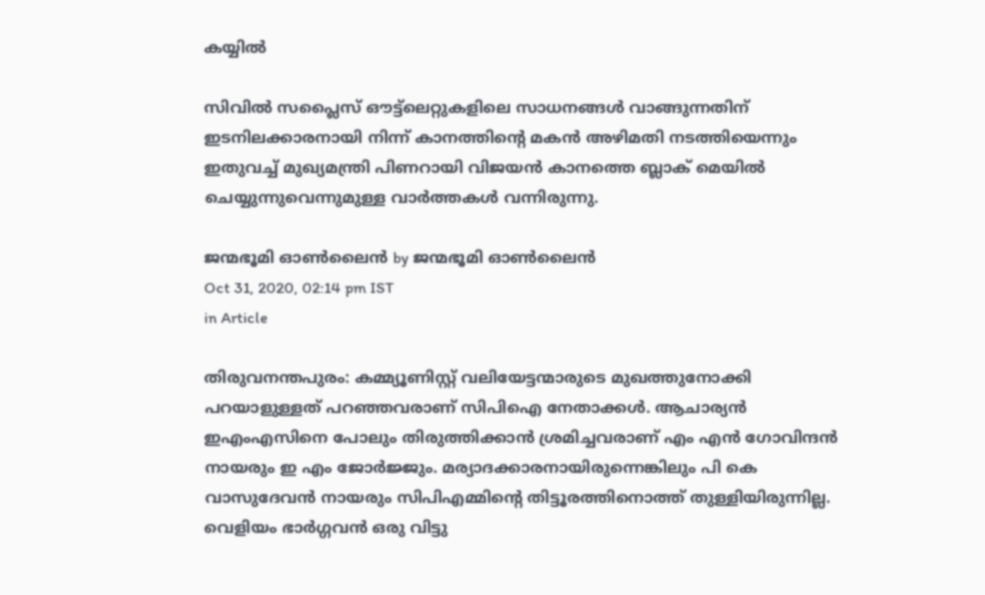കയ്യില്‍

സിവില്‍ സപ്ലൈസ് ഔട്ട്ലെറ്റുകളിലെ സാധനങ്ങള്‍ വാങ്ങുന്നതിന് ഇടനിലക്കാരനായി നിന്ന് കാനത്തിന്റെ മകന്‍ അഴിമതി നടത്തിയെന്നും ഇതുവച്ച് മുഖ്യമന്ത്രി പിണറായി വിജയന്‍ കാനത്തെ ബ്ലാക് മെയില്‍ ചെയ്യുന്നുവെന്നുമുള്ള വാര്‍ത്തകള്‍ വന്നിരുന്നു.

ജന്മഭൂമി ഓണ്‍ലൈന്‍ by ജന്മഭൂമി ഓണ്‍ലൈന്‍
Oct 31, 2020, 02:14 pm IST
in Article

തിരുവനന്തപുരം: കമ്മ്യൂണിസ്റ്റ് വലിയേട്ടന്മാരുടെ മുഖത്തുനോക്കി പറയാളുള്ളത് പറഞ്ഞവരാണ് സിപിഐ നേതാക്കള്‍. ആചാര്യന്‍ ഇഎംഎസിനെ പോലും തിരുത്തിക്കാന്‍ ശ്രമിച്ചവരാണ് എം എന്‍ ഗോവിന്ദന്‍ നായരും ഇ എം ജോര്‍ജ്ജും. മര്യാദക്കാരനായിരുന്നെങ്കിലും പി കെ വാസുദേവന്‍ നായരും സിപിഎമ്മിന്റെ തിട്ടൂരത്തിനൊത്ത് തുള്ളിയിരുന്നില്ല. വെളിയം ഭാര്‍ഗ്ഗവന്‍ ഒരു വിട്ടു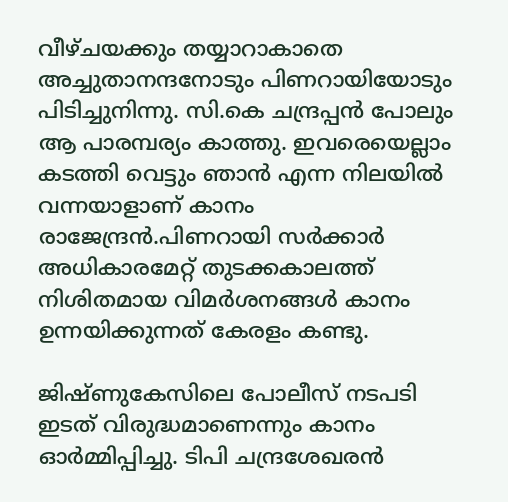വീഴ്ചയക്കും തയ്യാറാകാതെ അച്ചുതാനന്ദനോടും പിണറായിയോടും പിടിച്ചുനിന്നു. സി.കെ ചന്ദ്രപ്പന്‍ പോലും ആ പാരമ്പര്യം കാത്തു. ഇവരെയെല്ലാം കടത്തി വെട്ടും ഞാന്‍ എന്ന നിലയില്‍ വന്നയാളാണ് കാനം രാജേന്ദ്രന്‍.പിണറായി സര്‍ക്കാര്‍ അധികാരമേറ്റ് തുടക്കകാലത്ത് നിശിതമായ വിമര്‍ശനങ്ങള്‍ കാനം ഉന്നയിക്കുന്നത് കേരളം കണ്ടു.

ജിഷ്ണുകേസിലെ പോലീസ് നടപടി ഇടത് വിരുദ്ധമാണെന്നും കാനം ഓര്‍മ്മിപ്പിച്ചു. ടിപി ചന്ദ്രശേഖരന്‍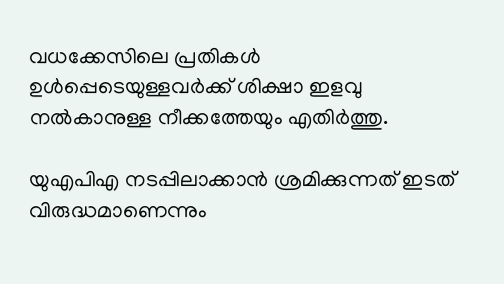വധക്കേസിലെ പ്രതികള്‍ ഉള്‍പ്പെടെയുള്ളവര്‍ക്ക് ശിക്ഷാ ഇളവു നല്‍കാനുള്ള നീക്കത്തേയും എതിര്‍ത്തു.

യുഎപിഎ നടപ്പിലാക്കാന്‍ ശ്രമിക്കുന്നത് ഇടത് വിരുദ്ധമാണെന്നും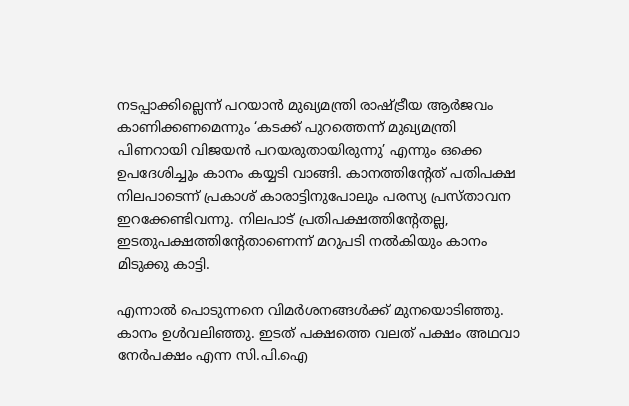നടപ്പാക്കില്ലെന്ന് പറയാന്‍ മുഖ്യമന്ത്രി രാഷ്‌ട്രീയ ആര്‍ജവം കാണിക്കണമെന്നും ‘കടക്ക് പുറത്തെന്ന് മുഖ്യമന്ത്രി പിണറായി വിജയന്‍ പറയരുതായിരുന്നു’ എന്നും ഒക്കെ ഉപദേശിച്ചും കാനം കയ്യടി വാങ്ങി. കാനത്തിന്റേത് പതിപക്ഷ നിലപാടെന്ന് പ്രകാശ് കാരാട്ടിനുപോലും പരസ്യ പ്രസ്താവന ഇറക്കേണ്ടിവന്നു. നിലപാട് പ്രതിപക്ഷത്തിന്റേതല്ല, ഇടതുപക്ഷത്തിന്റേതാണെന്ന് മറുപടി നല്‍കിയും കാനം മിടുക്കു കാട്ടി.

എന്നാല്‍ പൊടുന്നനെ വിമര്‍ശനങ്ങള്‍ക്ക് മുനയൊടിഞ്ഞു. കാനം ഉള്‍വലിഞ്ഞു. ഇടത് പക്ഷത്തെ വലത് പക്ഷം അഥവാ നേര്‍പക്ഷം എന്ന സി.പി.ഐ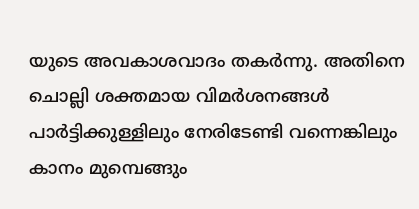യുടെ അവകാശവാദം തകര്‍ന്നു. അതിനെ ചൊല്ലി ശക്തമായ വിമര്‍ശനങ്ങള്‍ പാര്‍ട്ടിക്കുള്ളിലും നേരിടേണ്ടി വന്നെങ്കിലും കാനം മുമ്പെങ്ങും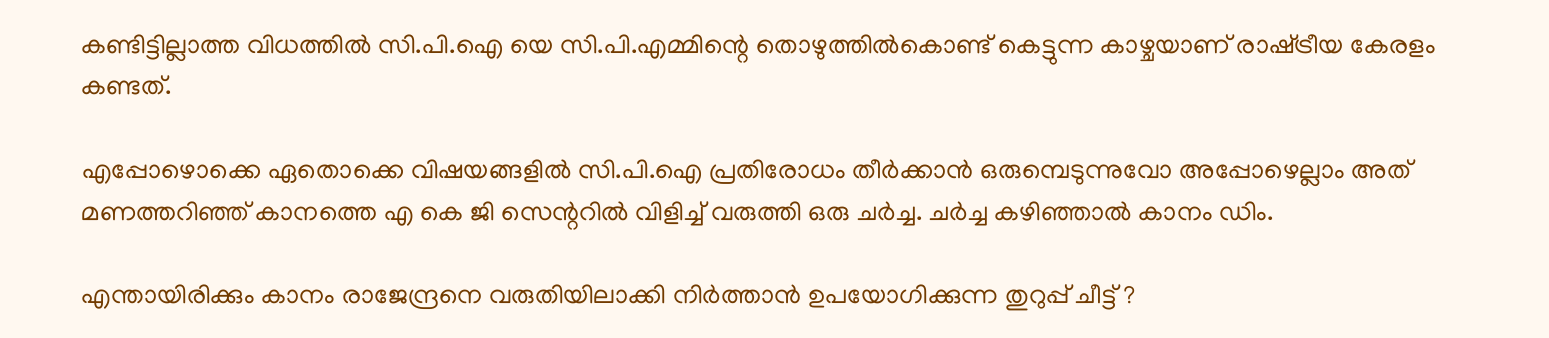കണ്ടിട്ടില്ലാത്ത വിധത്തില്‍ സി.പി.ഐ യെ സി.പി.എമ്മിന്റെ തൊഴുത്തില്‍കൊണ്ട് കെട്ടുന്ന കാഴ്ചയാണ് രാഷ്‌ട്രീയ കേരളം കണ്ടത്.

എപ്പോഴൊക്കെ ഏതൊക്കെ വിഷയങ്ങളില്‍ സി.പി.ഐ പ്രതിരോധം തീര്‍ക്കാന്‍ ഒരുമ്പെടുന്നുവോ അപ്പോഴെല്ലാം അത് മണത്തറിഞ്ഞ് കാനത്തെ എ കെ ജി സെന്ററില്‍ വിളിച്ച് വരുത്തി ഒരു ചര്‍ച്ച. ചര്‍ച്ച കഴിഞ്ഞാല്‍ കാനം ഡിം.

എന്തായിരിക്കും കാനം രാജേന്ദ്രനെ വരുതിയിലാക്കി നിര്‍ത്താന്‍ ഉപയോഗിക്കുന്ന തുറുപ്പ് ചീട്ട് ?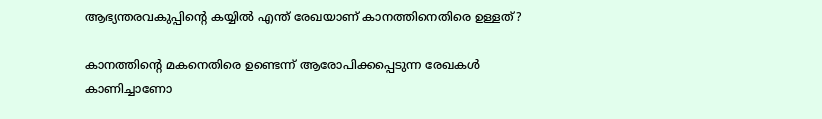ആഭ്യന്തരവകുപ്പിന്റെ കയ്യില്‍ എന്ത് രേഖയാണ് കാനത്തിനെതിരെ ഉള്ളത്?

കാനത്തിന്റെ മകനെതിരെ ഉണ്ടെന്ന് ആരോപിക്കപ്പെടുന്ന രേഖകള്‍ കാണിച്ചാണോ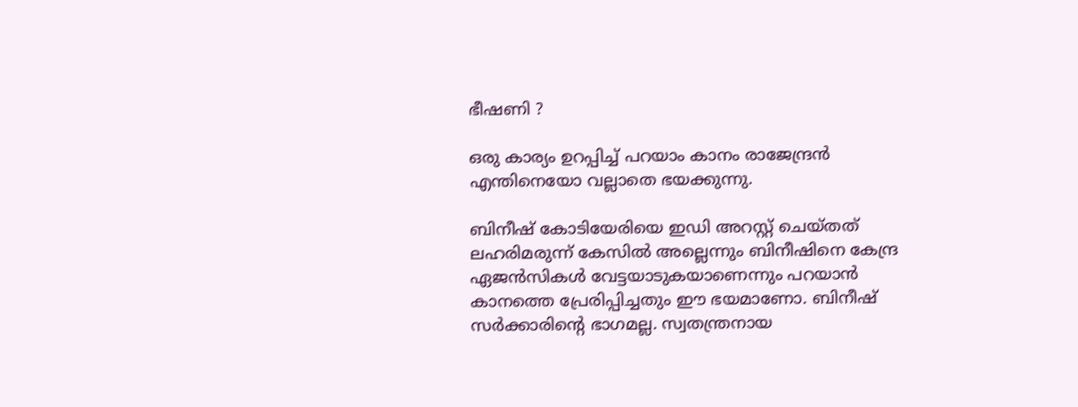ഭീഷണി ?

ഒരു കാര്യം ഉറപ്പിച്ച് പറയാം കാനം രാജേന്ദ്രന്‍ എന്തിനെയോ വല്ലാതെ ഭയക്കുന്നു.

ബിനീഷ് കോടിയേരിയെ ഇഡി അറസ്റ്റ് ചെയ്തത് ലഹരിമരുന്ന് കേസില്‍ അല്ലെന്നും ബിനീഷിനെ കേന്ദ്ര ഏജന്‍സികള്‍ വേട്ടയാടുകയാണെന്നും പറയാന്‍ കാനത്തെ പ്രേരിപ്പിച്ചതും ഈ ഭയമാണോ. ബിനീഷ് സര്‍ക്കാരിന്റെ ഭാഗമല്ല. സ്വതന്ത്രനായ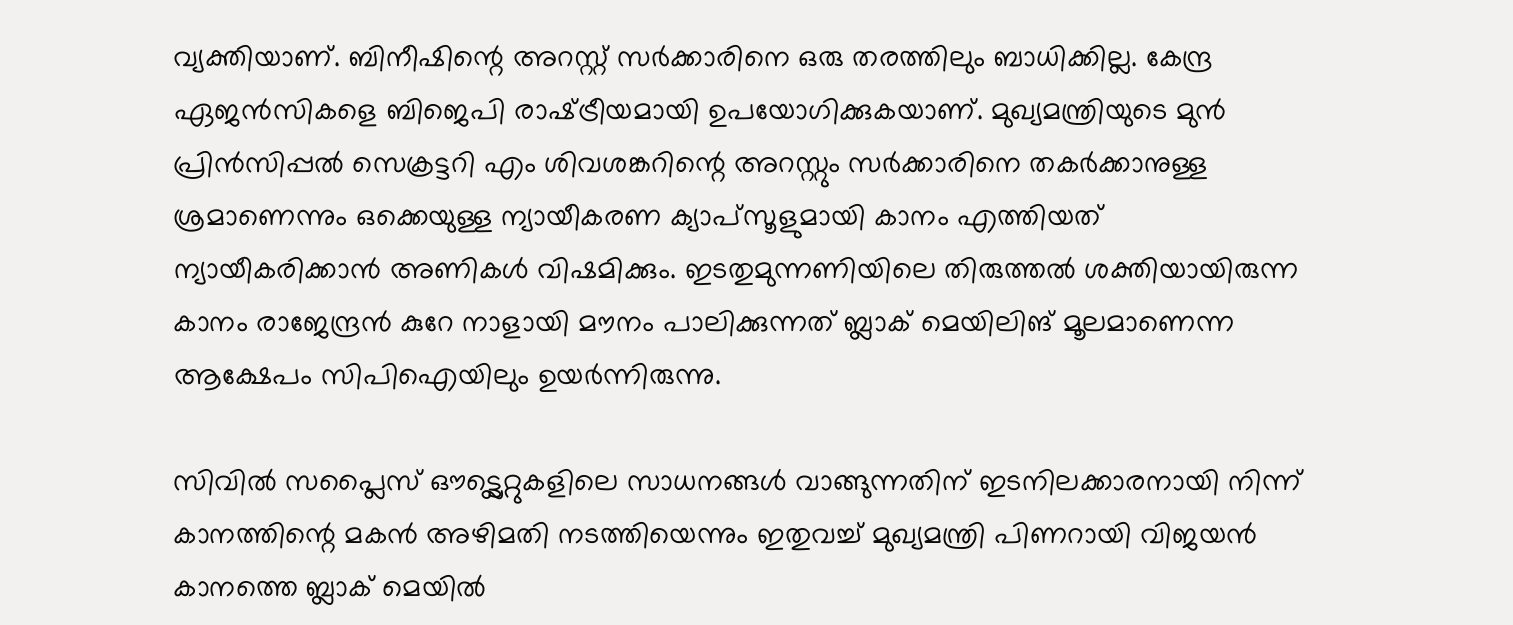വ്യക്തിയാണ്. ബിനീഷിന്റെ അറസ്റ്റ് സര്‍ക്കാരിനെ ഒരു തരത്തിലും ബാധിക്കില്ല. കേന്ദ്ര ഏജന്‍സികളെ ബിജെപി രാഷ്‌ട്രീയമായി ഉപയോഗിക്കുകയാണ്. മുഖ്യമന്ത്രിയുടെ മുന്‍ പ്രിന്‍സിപ്പല്‍ സെക്രട്ടറി എം ശിവശങ്കറിന്റെ അറസ്റ്റും സര്‍ക്കാരിനെ തകര്‍ക്കാനുള്ള ശ്രമാണെന്നും ഒക്കെയുള്ള ന്യായീകരണ ക്യാപ്‌സൂളുമായി കാനം എത്തിയത് ന്യായീകരിക്കാന്‍ അണികള്‍ വിഷമിക്കും. ഇടതുമുന്നണിയിലെ തിരുത്തല്‍ ശക്തിയായിരുന്ന കാനം രാജേന്ദ്രന്‍ കുറേ നാളായി മൗനം പാലിക്കുന്നത് ബ്ലാക് മെയിലിങ് മൂലമാണെന്ന ആക്ഷേപം സിപിഐയിലും ഉയര്‍ന്നിരുന്നു.

സിവില്‍ സപ്ലൈസ് ഔട്ട്ലെറ്റുകളിലെ സാധനങ്ങള്‍ വാങ്ങുന്നതിന് ഇടനിലക്കാരനായി നിന്ന് കാനത്തിന്റെ മകന്‍ അഴിമതി നടത്തിയെന്നും ഇതുവച്ച് മുഖ്യമന്ത്രി പിണറായി വിജയന്‍ കാനത്തെ ബ്ലാക് മെയില്‍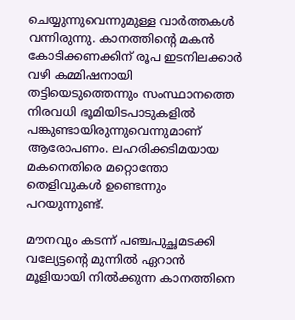ചെയ്യുന്നുവെന്നുമുള്ള വാര്‍ത്തകള്‍ വന്നിരുന്നു. കാനത്തിന്റെ മകന്‍ കോടിക്കണക്കിന് രൂപ ഇടനിലക്കാര്‍ വഴി കമ്മിഷനായി തട്ടിയെടുത്തെന്നും സംസ്ഥാനത്തെ നിരവധി ഭൂമിയിടപാടുകളില്‍ പങ്കുണ്ടായിരുന്നുവെന്നുമാണ് ആരോപണം. ലഹരിക്കടിമയായ മകനെതിരെ മറ്റൊന്തോ തെളിവുകള്‍ ഉണ്ടെന്നും പറയുന്നുണ്ട്.

മൗനവും കടന്ന് പഞ്ചപുച്ഛമടക്കി വല്യേട്ടന്റെ മുന്നില്‍ ഏറാന്‍ മൂളിയായി നില്‍ക്കുന്ന കാനത്തിനെ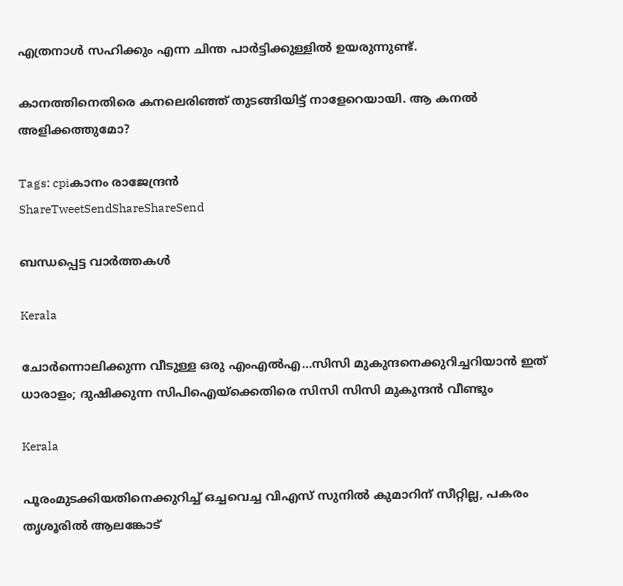എത്രനാള്‍ സഹിക്കും എന്ന ചിന്ത പാര്‍ട്ടിക്കുള്ളില്‍ ഉയരുന്നുണ്ട്.

കാനത്തിനെതിരെ കനലെരിഞ്ഞ് തുടങ്ങിയിട്ട് നാളേറെയായി. ആ കനല്‍ അളിക്കത്തുമോ?

Tags: cpiകാനം രാജേന്ദ്രന്‍
ShareTweetSendShareShareSend

ബന്ധപ്പെട്ട വാര്‍ത്തകള്‍

Kerala

ചോര്‍ന്നൊലിക്കുന്ന വീടുള്ള ഒരു എംഎല്‍എ…സിസി മുകുന്ദനെക്കുറിച്ചറിയാന്‍ ഇത് ധാരാളം; ദുഷിക്കുന്ന സിപിഐയ്‌ക്കെതിരെ സിസി സിസി മുകുന്ദന്‍ വീണ്ടും

Kerala

പൂരംമുടക്കിയതിനെക്കുറിച്ച് ഒച്ചവെച്ച വിഎസ് സുനില്‍ കുമാറിന് സീറ്റില്ല, പകരം തൃശൂരില്‍ ആലങ്കോട്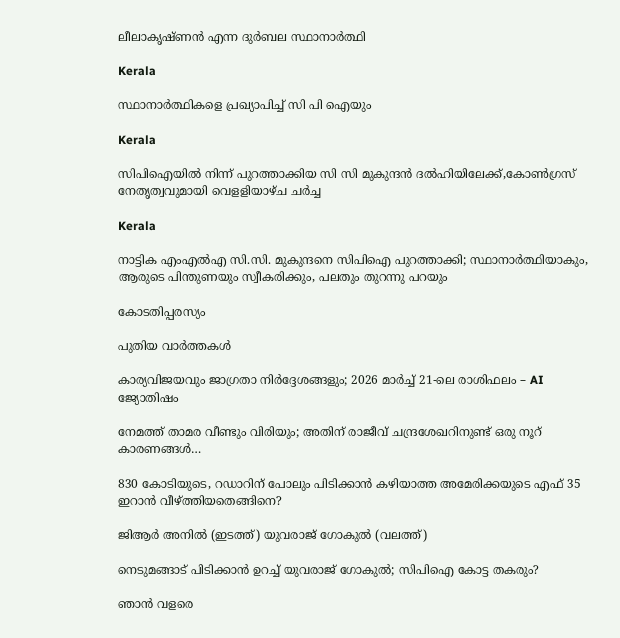ലീലാകൃഷ്ണന്‍ എന്ന ദുര്‍ബല സ്ഥാനാര്‍ത്ഥി

Kerala

സ്ഥാനാര്‍ത്ഥികളെ പ്രഖ്യാപിച്ച് സി പി ഐയും

Kerala

സിപിഐയില്‍ നിന്ന് പുറത്താക്കിയ സി സി മുകുന്ദന്‍ ദല്‍ഹിയിലേക്ക്,കോണ്‍ഗ്രസ് നേതൃത്വവുമായി വെളളിയാഴ്ച ചര്‍ച്ച

Kerala

നാട്ടിക എംഎൽഎ സി.സി. മുകുന്ദനെ സിപിഐ പുറത്താക്കി; സ്ഥാനാർത്ഥിയാകും, ആരുടെ പിന്തുണയും സ്വീകരിക്കും, പലതും തുറന്നു പറയും

കോടതിപ്പരസ്യം

പുതിയ വാര്‍ത്തകള്‍

കാര്യവിജയവും ജാഗ്രതാ നിർദ്ദേശങ്ങളും; 2026 മാർച്ച് 21-ലെ രാശിഫലം – AI ജ്യോതിഷം

നേമത്ത് താമര വീണ്ടും വിരിയും; അതിന് രാജീവ് ചന്ദ്രശേഖറിനുണ്ട് ഒരു നൂറ് കാരണങ്ങള്‍…

830 കോടിയുടെ, റഡാറിന് പോലും പിടിക്കാന്‍ കഴിയാത്ത അമേരിക്കയുടെ എഫ് 35 ഇറാന്‍ വീഴ്‌ത്തിയതെങ്ങിനെ?

ജിആര്‍ അനില്‍ (ഇടത്ത്) യുവരാജ് ഗോകുല്‍ (വലത്ത്)

നെടുമങ്ങാട് പിടിക്കാന്‍ ഉറച്ച് യുവരാജ് ഗോകുല്‍; സിപിഐ കോട്ട തകരും?

ഞാൻ വളരെ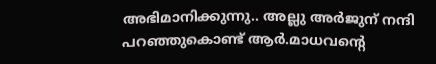അഭിമാനിക്കുന്നു.. അല്ലു അർജുന് നന്ദി പറഞ്ഞുകൊണ്ട് ആർ.മാധവന്റെ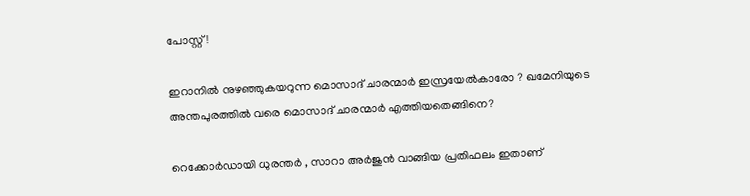പോസ്റ്റ്!

ഇറാനില്‍ നുഴഞ്ഞുകയറുന്ന മൊസാദ് ചാരന്മാര്‍ ഇസ്രയേല്‍കാരോ ? ഖമേനിയുടെ അന്തപുരത്തില്‍ വരെ മൊസാദ് ചാരന്മാര്‍ എത്തിയതെങ്ങിനെ?

റെക്കോർഡായി ധുരന്തർ , സാറാ അർജുൻ വാങ്ങിയ പ്രതിഫലം ഇതാണ്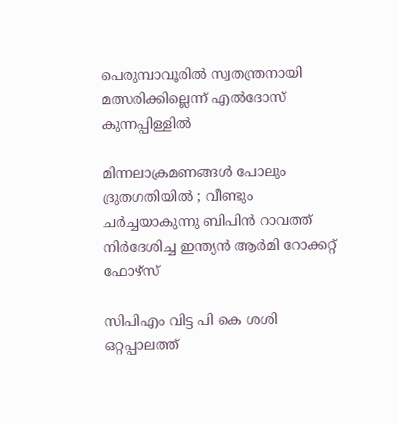പെരുമ്പാവൂരില്‍ സ്വതന്ത്രനായി മത്സരിക്കില്ലെന്ന് എല്‍ദോസ് കുന്നപ്പിള്ളില്‍

മിന്നലാക്രമണങ്ങൾ പോലും ദ്രുതഗതിയിൽ ; വീണ്ടും ചർച്ചയാകുന്നു ബിപിൻ റാവത്ത് നിർദേശിച്ച ഇന്ത്യൻ ആർമി റോക്കറ്റ് ഫോഴ്‌സ്

സിപിഎം വിട്ട പി കെ ശശി ഒറ്റപ്പാലത്ത്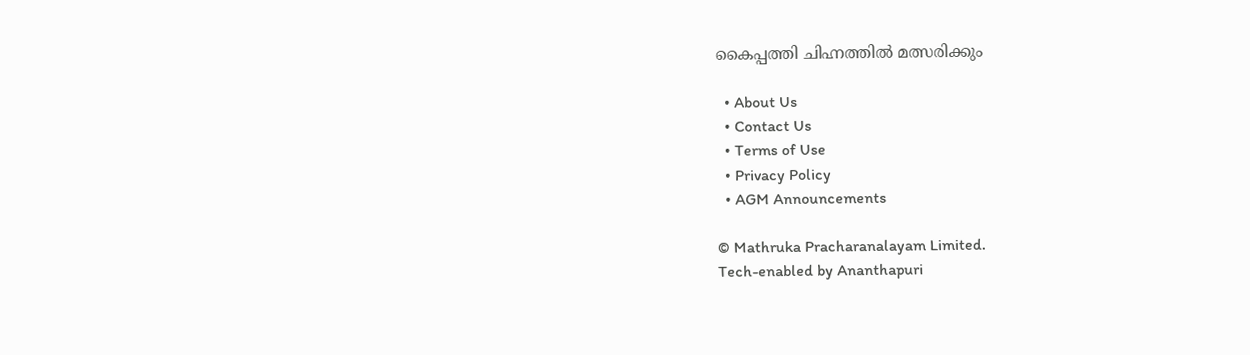കൈപ്പത്തി ചിഹ്നത്തില്‍ മത്സരിക്കും

  • About Us
  • Contact Us
  • Terms of Use
  • Privacy Policy
  • AGM Announcements

© Mathruka Pracharanalayam Limited.
Tech-enabled by Ananthapuri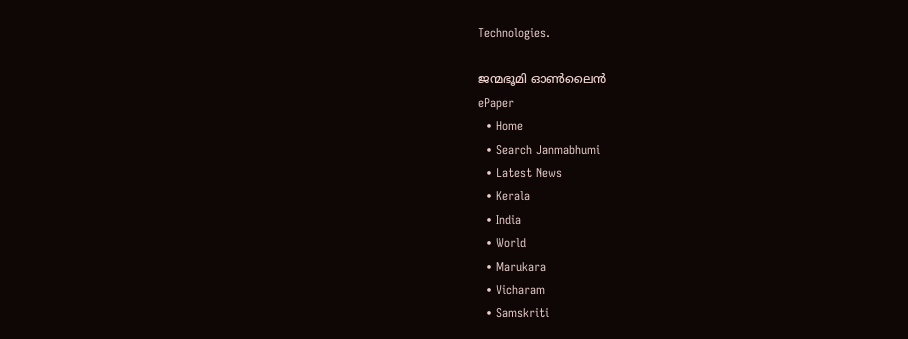Technologies.

ജന്മഭൂമി ഓണ്‍ലൈന്‍
ePaper
  • Home
  • Search Janmabhumi
  • Latest News
  • Kerala
  • India
  • World
  • Marukara
  • Vicharam
  • Samskriti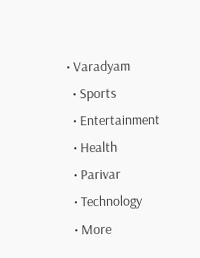• Varadyam
  • Sports
  • Entertainment
  • Health
  • Parivar
  • Technology
  • More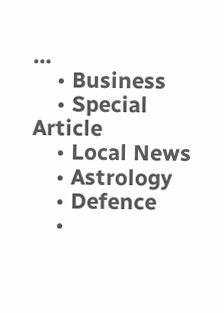…
    • Business
    • Special Article
    • Local News
    • Astrology
    • Defence
    •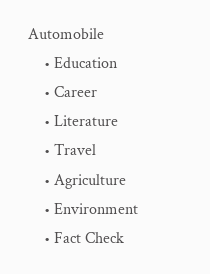Automobile
    • Education
    • Career
    • Literature
    • Travel
    • Agriculture
    • Environment
    • Fact Check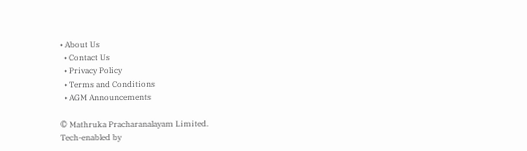• About Us
  • Contact Us
  • Privacy Policy
  • Terms and Conditions
  • AGM Announcements

© Mathruka Pracharanalayam Limited.
Tech-enabled by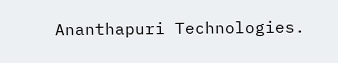Ananthapuri Technologies.